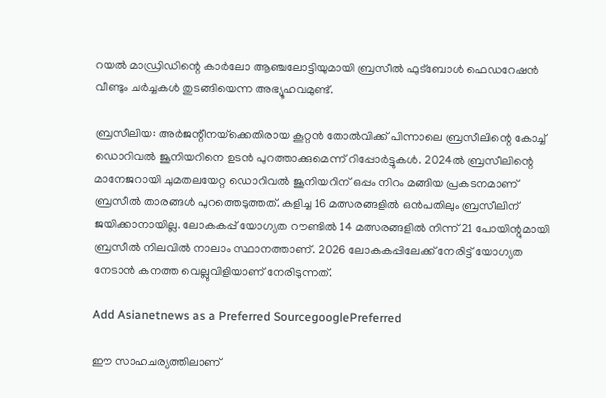റയല്‍ മാഡ്രിഡിന്റെ കാര്‍ലോ ആഞ്ചലോട്ടിയുമായി ബ്രസീല്‍ ഫുട്‌ബോള്‍ ഫെഡറേഷന്‍ വീണ്ടും ചര്‍ച്ചകള്‍ തുടങ്ങിയെന്ന അഭ്യൂഹവമുണ്ട്.

ബ്രസീലിയ: അര്‍ജന്റീനയ്‌ക്കെതിരായ കൂറ്റന്‍ തോല്‍വിക്ക് പിന്നാലെ ബ്രസീലിന്റെ കോച്ച് ഡൊറിവല്‍ ജൂനിയറിനെ ഉടന്‍ പുറത്താക്കുമെന്ന് റിപ്പോര്‍ട്ടുകള്‍. 2024ല്‍ ബ്രസീലിന്റെ മാനേജറായി ചുമതലയേറ്റ ഡൊറിവല്‍ ജൂനിയറിന് ഒപ്പം നിറം മങ്ങിയ പ്രകടനമാണ് ബ്രസീല്‍ താരങ്ങള്‍ പുറത്തെടുത്തത്. കളിച്ച 16 മത്സരങ്ങളില്‍ ഒന്‍പതിലും ബ്രസീലിന് ജയിക്കാനായില്ല. ലോകകപ്പ് യോഗ്യത റൗണ്ടില്‍ 14 മത്സരങ്ങളില്‍ നിന്ന് 21 പോയിന്റുമായി ബ്രസീല്‍ നിലവില്‍ നാലാം സ്ഥാനത്താണ്. 2026 ലോകകപ്പിലേക്ക് നേരിട്ട് യോഗ്യത നേടാന്‍ കനത്ത വെല്ലുവിളിയാണ് നേരിടുന്നത്.

Add Asianetnews as a Preferred SourcegooglePreferred

ഈ സാഹചര്യത്തിലാണ്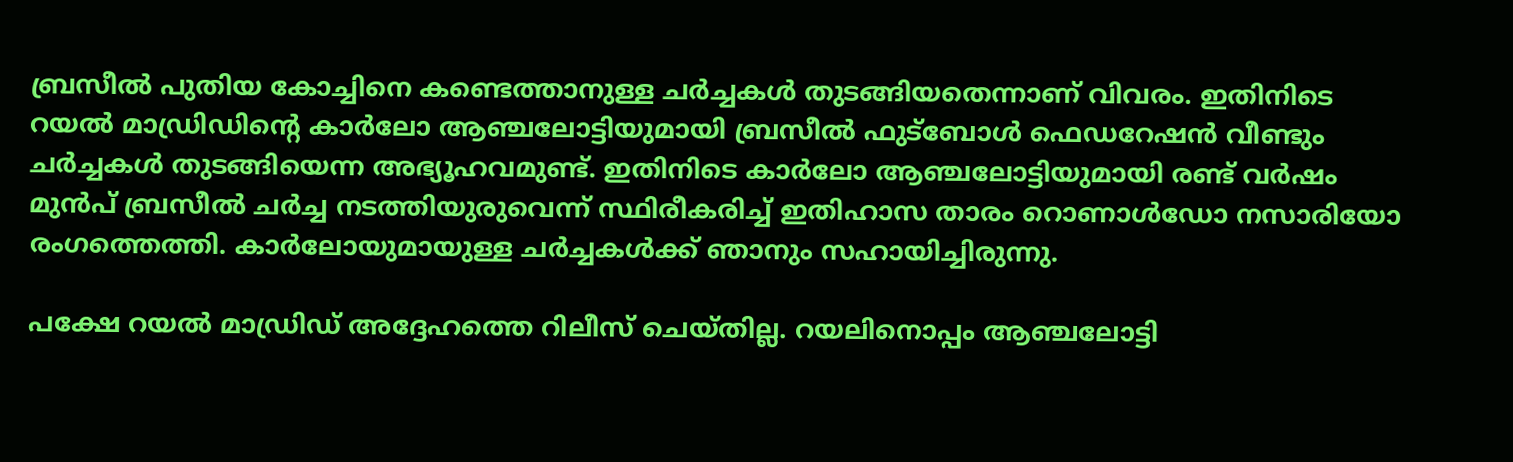ബ്രസീല്‍ പുതിയ കോച്ചിനെ കണ്ടെത്താനുള്ള ചര്‍ച്ചകള്‍ തുടങ്ങിയതെന്നാണ് വിവരം. ഇതിനിടെ റയല്‍ മാഡ്രിഡിന്റെ കാര്‍ലോ ആഞ്ചലോട്ടിയുമായി ബ്രസീല്‍ ഫുട്‌ബോള്‍ ഫെഡറേഷന്‍ വീണ്ടും ചര്‍ച്ചകള്‍ തുടങ്ങിയെന്ന അഭ്യൂഹവമുണ്ട്. ഇതിനിടെ കാര്‍ലോ ആഞ്ചലോട്ടിയുമായി രണ്ട് വര്‍ഷം മുന്‍പ് ബ്രസീല്‍ ചര്‍ച്ച നടത്തിയുരുവെന്ന് സ്ഥിരീകരിച്ച് ഇതിഹാസ താരം റൊണാള്‍ഡോ നസാരിയോ രംഗത്തെത്തി. കാര്‍ലോയുമായുള്ള ചര്‍ച്ചകള്‍ക്ക് ഞാനും സഹായിച്ചിരുന്നു.

പക്ഷേ റയല്‍ മാഡ്രിഡ് അദ്ദേഹത്തെ റിലീസ് ചെയ്തില്ല. റയലിനൊപ്പം ആഞ്ചലോട്ടി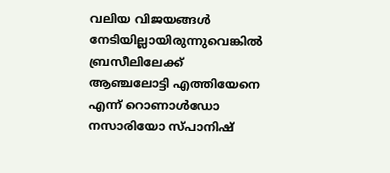വലിയ വിജയങ്ങള്‍ നേടിയില്ലായിരുന്നുവെങ്കില്‍ ബ്രസീലിലേക്ക് ആഞ്ചലോട്ടി എത്തിയേനെ എന്ന് റൊണാള്‍ഡോ നസാരിയോ സ്പാനിഷ്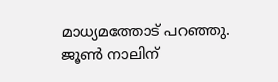മാധ്യമത്തോട് പറഞ്ഞു. ജൂണ്‍ നാലിന്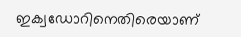ഇക്വഡോറിനെതിരെയാണ്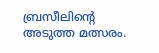ബ്രസീലിന്റെ അടുത്ത മത്സരം.